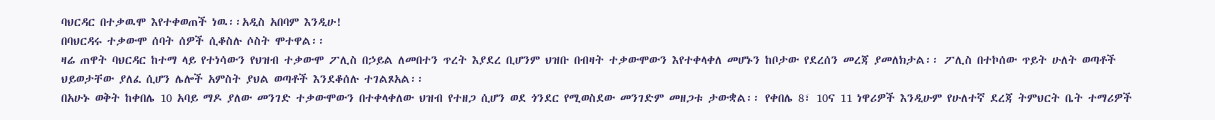ባህርዳር በተቃዉሞ እየተቀወጠች ነዉ፡፡አዲስ አበባም እንዲሁ!
በባህርዳሩ ተቃውሞ ሰባት ሰዎች ሲቆስሉ ሶስት ሞተዋል፡፡
ዛሬ ጠዋት ባህርዳር ከተማ ላይ የተነሳውን የህዝብ ተቃውሞ ፖሊስ በኃይል ለመበተን ጥረት እያደረ ቢሆንም ህዝቡ በብዛት ተቃውሞውን እየተቀላቀለ መሆኑን ከቦታው የደረሰን መረጃ ያመለክታል፡፡ ፖሊስ በተኮሰው ጥይት ሁለት ወጣቶች ህይወታቸው ያለፈ ሲሆን ሌሎች አምስት ያህል ወጣቶች እንደቆሰሉ ተገልጾአል፡፡
በአሁኑ ወቅት ከቀበሌ 10 አባይ ማዶ ያለው መንገድ ተቃውሞውን በተቀላቀለው ህዝብ የተዘጋ ሲሆን ወደ ጎንደር የሚወስደው መንገድም መዘጋቱ ታውቋል፡፡ የቀበሌ 8፣ 10ና 11 ነዋሪዎች እንዲሁም የሁለተኛ ደረጃ ትምህርት ቤት ተማሪዎች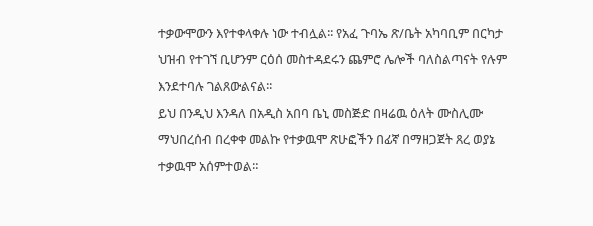ተቃውሞውን እየተቀላቀሉ ነው ተብሏል፡፡ የአፈ ጉባኤ ጽ/ቤት አካባቢም በርካታ ህዝብ የተገኘ ቢሆንም ርዕሰ መስተዳደሩን ጨምሮ ሌሎች ባለስልጣናት የሉም እንደተባሉ ገልጸውልናል፡፡
ይህ በንዲህ እንዳለ በአዲስ አበባ ቤኒ መስጅድ በዛሬዉ ዕለት ሙስሊሙ ማህበረሰብ በረቀቀ መልኩ የተቃዉሞ ጽሁፎችን በፊኛ በማዘጋጀት ጸረ ወያኔ ተቃዉሞ አሰምተወል።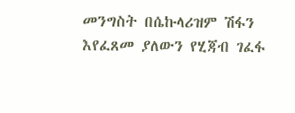መንግስት በሴኩላሪዝም ሽፋን እየፈጸመ ያለውን የሂጃብ ገፈፋ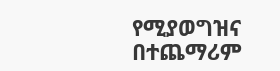የሚያወግዝና በተጨማሪም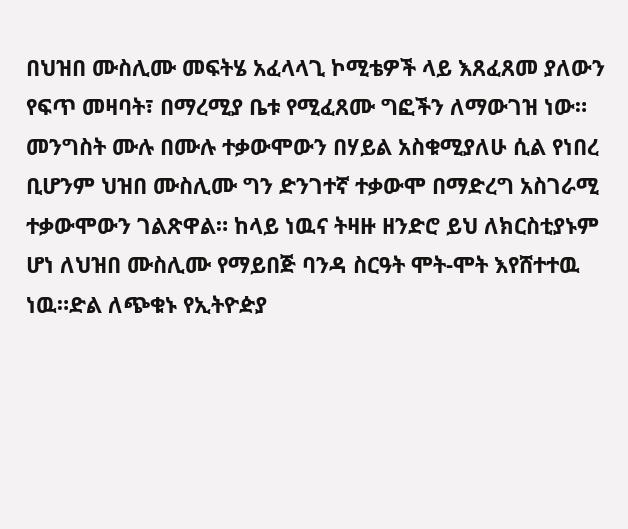በህዝበ ሙስሊሙ መፍትሄ አፈላላጊ ኮሚቴዎች ላይ እጸፈጸመ ያለውን የፍጥ መዛባት፣ በማረሚያ ቤቱ የሚፈጸሙ ግፎችን ለማውገዝ ነው። መንግስት ሙሉ በሙሉ ተቃውሞውን በሃይል አስቁሚያለሁ ሲል የነበረ ቢሆንም ህዝበ ሙስሊሙ ግን ድንገተኛ ተቃውሞ በማድረግ አስገራሚ ተቃውሞውን ገልጽዋል። ከላይ ነዉና ትዛዙ ዘንድሮ ይህ ለክርስቲያኑም ሆነ ለህዝበ ሙስሊሙ የማይበጅ ባንዳ ስርዓት ሞት-ሞት እየሸተተዉ ነዉ።ድል ለጭቁኑ የኢትዮዽያ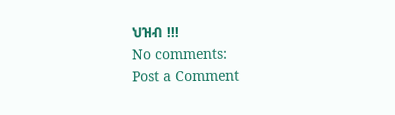ህዝብ !!!
No comments:
Post a Comment